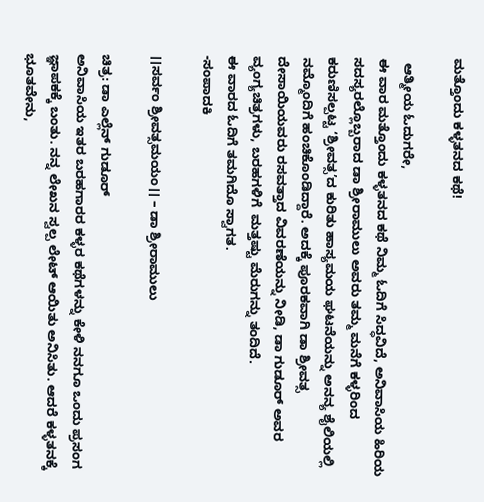ಮತ್ತೊಂದು ಕಳ್ಳತನದ ಕಥೆ!

 ಆತ್ಮೀಯ ಓದುಗರೇ,
ಈ ವಾರ ಮತ್ತೊಂದು ಕಳ್ಳತನದ ಕಥೆ ನಿಮ್ಮ ಓದಿಗೆ ಸಿದ್ಧವಿದೆ, ಅನಿವಾಸಿಯ ಹಿರಿಯ ಸದಸ್ಯರಲ್ಲೊಬ್ಬರಾದ ಡಾ ಶ್ರೀರಾಮುಲು ಅವರು ತಮ್ಮ ಮನೆಗೆ ಕಳ್ಳರಿಂದ ಕರುಣಿಸಲ್ಪಟ್ಟ ‘ಶ್ರೀವತ್ಸ’ದ ಕುರಿತು ಹಾಸ್ಯಮಯ ಘಟನೆಯನ್ನು ಅನನ್ಯ ಶೈಲಿಯಲ್ಲಿ ನಮ್ಮೊಂದಿಗೆ ಹಂಚಿಕೊಂಡಿದ್ದಾರೆ. ಅದಕ್ಕೆ ಪೂರಕವಾಗಿ ಡಾ ಶ್ರೀವತ್ಸ ದೇಸಾಯಿಯವರು ರಸವತ್ತಾದ ವಿವರಣೆಯನ್ನು ನೀಡಿ, ಡಾ ಗುಡೂರ್ ಅವರ ವ್ಯಂಗ್ಯಚಿತ್ರಗಳು, ಬರಹಗಳಿಗೆ  ಮತ್ತಷ್ಟು ಮೆರುಗನ್ನು ತಂದಿದೆ.
ಈ ವಾರದ ಓದಿಗೆ ತಮಗಿದೊ ಸ್ವಾಗತ.
-ಸಂಪಾದಕಿ

।।ಸರ್ವಂ ಶ್ರೀವತ್ಸಮಯಂ।। – ಡಾ ಶ್ರೀರಾಮುಲು

ಚಿತ್ರ: ಡಾ ಎಲ್ಲೆನ್ ಗುಡೂರ್
ಅನಿವಾಸಿಯ ಇತರ ಬರಹಗಾರರ ಕಳ್ಳರ ಕಥೆಗಳನ್ನು ಕೇಳಿ ನನಗೂ ಒಂದು ಪ್ರಸಂಗ ಜ್ಞಾಪಕಕ್ಕೆ ಬಂತು. ನನ್ನ ಲೇಖನ ಸ್ವಲ್ಪ ಲೇಟ್ ಆಯಿತು ಅನಿಸಿತು. ಆದರೆ ಕಳ್ಳತನಕ್ಕೆ ಭೂತವೇನು,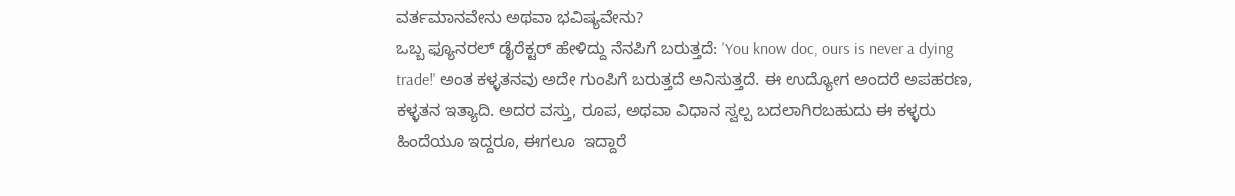ವರ್ತಮಾನವೇನು ಅಥವಾ ಭವಿಷ್ಯವೇನು?
ಒಬ್ಬ ಫ್ಯೂನರಲ್ ಡೈರೆಕ್ಟರ್ ಹೇಳಿದ್ದು ನೆನಪಿಗೆ ಬರುತ್ತದೆ: 'You know doc, ours is never a dying trade!' ಅಂತ ಕಳ್ಳತನವು ಅದೇ ಗುಂಪಿಗೆ ಬರುತ್ತದೆ ಅನಿಸುತ್ತದೆ. ಈ ಉದ್ಯೋಗ ಅಂದರೆ ಅಪಹರಣ, ಕಳ್ಳತನ ಇತ್ಯಾದಿ. ಅದರ ವಸ್ತು, ರೂಪ, ಅಥವಾ ವಿಧಾನ ಸ್ವಲ್ಪ ಬದಲಾಗಿರಬಹುದು ಈ ಕಳ್ಳರು ಹಿಂದೆಯೂ ಇದ್ದರೂ, ಈಗಲೂ  ಇದ್ದಾರೆ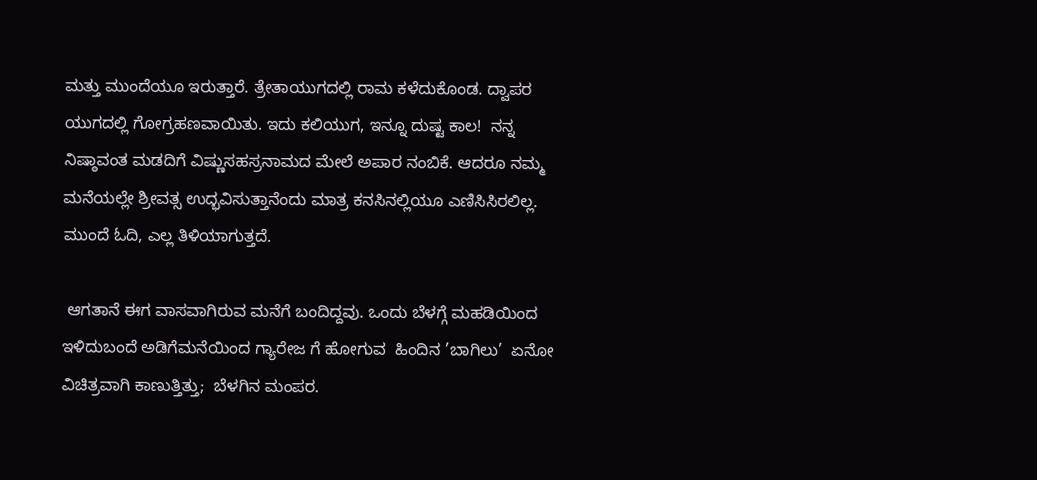ಮತ್ತು ಮುಂದೆಯೂ ಇರುತ್ತಾರೆ. ತ್ರೇತಾಯುಗದಲ್ಲಿ ರಾಮ ಕಳೆದುಕೊಂಡ. ದ್ವಾಪರ ಯುಗದಲ್ಲಿ ಗೋಗ್ರಹಣವಾಯಿತು. ಇದು ಕಲಿಯುಗ, ಇನ್ನೂ ದುಷ್ಟ ಕಾಲ!  ನನ್ನ ನಿಷ್ಠಾವಂತ ಮಡದಿಗೆ ವಿಷ್ಣುಸಹಸ್ರನಾಮದ ಮೇಲೆ ಅಪಾರ ನಂಬಿಕೆ. ಆದರೂ ನಮ್ಮ ಮನೆಯಲ್ಲೇ ಶ್ರೀವತ್ಸ ಉದ್ಭವಿಸುತ್ತಾನೆಂದು ಮಾತ್ರ ಕನಸಿನಲ್ಲಿಯೂ ಎಣಿಸಿಸಿರಲಿಲ್ಲ. ಮುಂದೆ ಓದಿ, ಎಲ್ಲ ತಿಳಿಯಾಗುತ್ತದೆ.

 ಆಗತಾನೆ ಈಗ ವಾಸವಾಗಿರುವ ಮನೆಗೆ ಬಂದಿದ್ದವು. ಒಂದು ಬೆಳಗ್ಗೆ ಮಹಡಿಯಿಂದ ಇಳಿದುಬಂದೆ ಅಡಿಗೆಮನೆಯಿಂದ ಗ್ಯಾರೇಜ ಗೆ ಹೋಗುವ  ಹಿಂದಿನ ’ಬಾಗಿಲು’  ಏನೋ ವಿಚಿತ್ರವಾಗಿ ಕಾಣುತ್ತಿತ್ತು;  ಬೆಳಗಿನ ಮಂಪರ.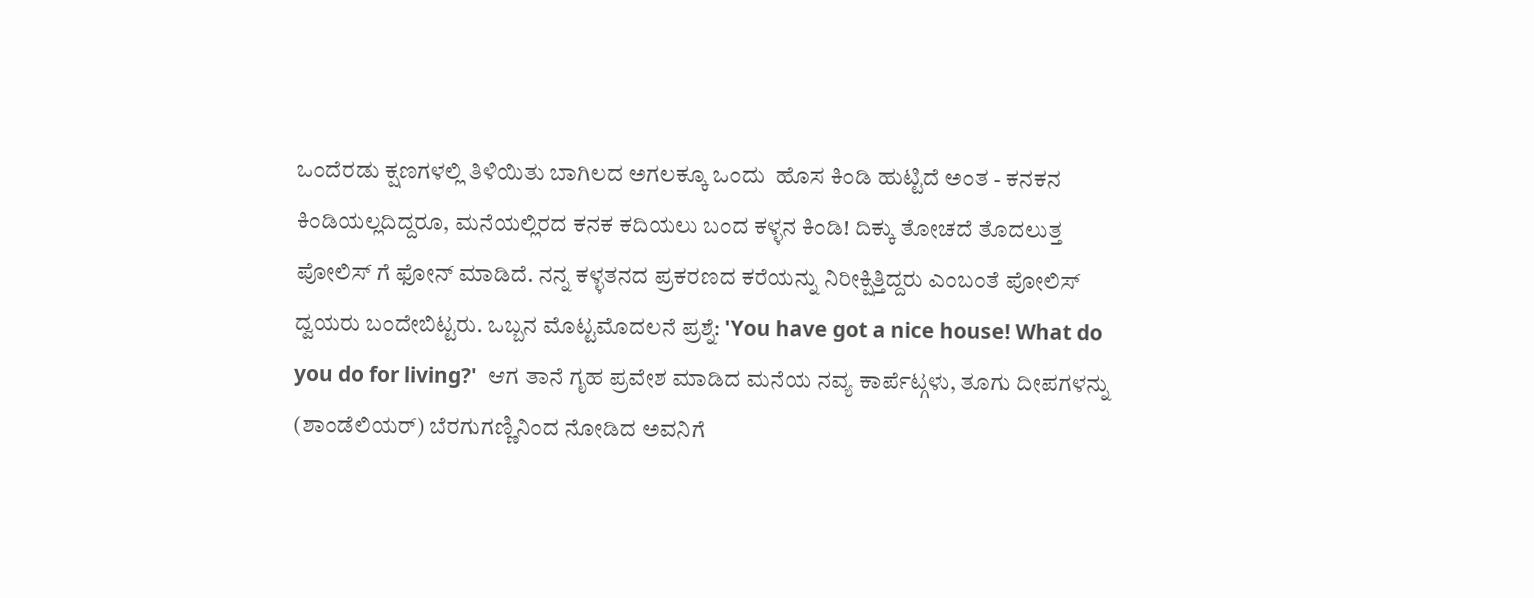ಒಂದೆರಡು ಕ್ಷಣಗಳಲ್ಲಿ ತಿಳಿಯಿತು ಬಾಗಿಲದ ಅಗಲಕ್ಕೂ ಒಂದು  ಹೊಸ ಕಿಂಡಿ ಹುಟ್ಟಿದೆ ಅಂತ - ಕನಕನ ಕಿಂಡಿಯಲ್ಲದಿದ್ದರೂ, ಮನೆಯಲ್ಲಿರದ ಕನಕ ಕದಿಯಲು ಬಂದ ಕಳ್ಳನ ಕಿಂಡಿ! ದಿಕ್ಕು ತೋಚದೆ ತೊದಲುತ್ತ ಪೋಲಿಸ್ ಗೆ ಫೋನ್ ಮಾಡಿದೆ. ನನ್ನ ಕಳ್ಳತನದ ಪ್ರಕರಣದ ಕರೆಯನ್ನು ನಿರೀಕ್ಷಿತ್ತಿದ್ದರು ಎಂಬಂತೆ ಪೋಲಿಸ್ ದ್ವಯರು ಬಂದೇಬಿಟ್ಟರು. ಒಬ್ಬನ ಮೊಟ್ಟಮೊದಲನೆ ಪ್ರಶ್ನೆ: 'You have got a nice house! What do you do for living?'  ಆಗ ತಾನೆ ಗೃಹ ಪ್ರವೇಶ ಮಾಡಿದ ಮನೆಯ ನವ್ಯ ಕಾರ್ಪೆಟ್ಗಳು, ತೂಗು ದೀಪಗಳನ್ನು (ಶಾಂಡೆಲಿಯರ್) ಬೆರಗುಗಣ್ಣಿನಿಂದ ನೋಡಿದ ಅವನಿಗೆ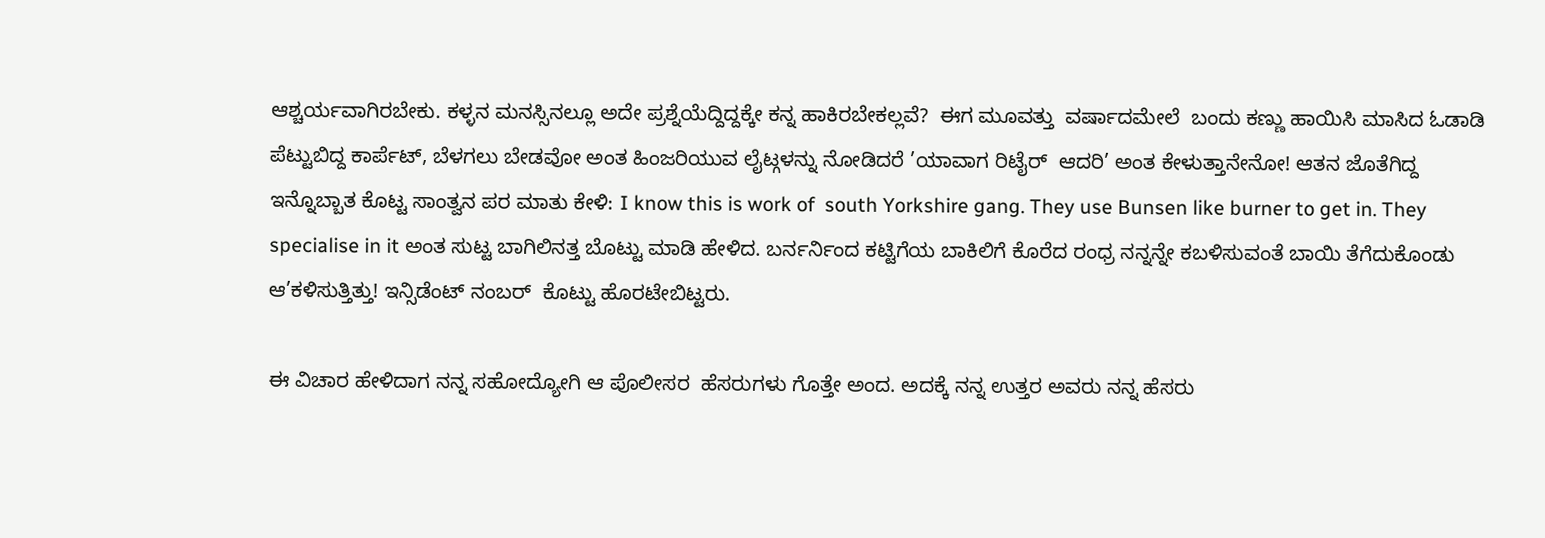ಆಶ್ಚರ್ಯವಾಗಿರಬೇಕು. ಕಳ್ಳನ ಮನಸ್ಸಿನಲ್ಲೂ ಅದೇ ಪ್ರಶ್ನೆಯೆದ್ದಿದ್ದಕ್ಕೇ ಕನ್ನ ಹಾಕಿರಬೇಕಲ್ಲವೆ?  ಈಗ ಮೂವತ್ತು  ವರ್ಷಾದಮೇಲೆ  ಬಂದು ಕಣ್ಣು ಹಾಯಿಸಿ ಮಾಸಿದ ಓಡಾಡಿ ಪೆಟ್ಟುಬಿದ್ದ ಕಾರ್ಪೆಟ್, ಬೆಳಗಲು ಬೇಡವೋ ಅಂತ ಹಿಂಜರಿಯುವ ಲೈಟ್ಗಳನ್ನು ನೋಡಿದರೆ ’ಯಾವಾಗ ರಿಟೈರ್  ಆದರಿ’ ಅಂತ ಕೇಳುತ್ತಾನೇನೋ! ಆತನ ಜೊತೆಗಿದ್ದ ಇನ್ನೊಬ್ಬಾತ ಕೊಟ್ಟ ಸಾಂತ್ವನ ಪರ ಮಾತು ಕೇಳಿ: I know this is work of  south Yorkshire gang. They use Bunsen like burner to get in. They specialise in it ಅಂತ ಸುಟ್ಟ ಬಾಗಿಲಿನತ್ತ ಬೊಟ್ಟು ಮಾಡಿ ಹೇಳಿದ. ಬರ್ನರ್ನಿಂದ ಕಟ್ಟಿಗೆಯ ಬಾಕಿಲಿಗೆ ಕೊರೆದ ರಂಧ್ರ ನನ್ನನ್ನೇ ಕಬಳಿಸುವಂತೆ ಬಾಯಿ ತೆಗೆದುಕೊಂಡು ಆ’ಕಳಿಸುತ್ತಿತ್ತು! ಇನ್ಸಿಡೆಂಟ್ ನಂಬರ್  ಕೊಟ್ಟು ಹೊರಟೇಬಿಟ್ಟರು.

ಈ ವಿಚಾರ ಹೇಳಿದಾಗ ನನ್ನ ಸಹೋದ್ಯೋಗಿ ಆ ಪೊಲೀಸರ  ಹೆಸರುಗಳು ಗೊತ್ತೇ ಅಂದ. ಅದಕ್ಕೆ ನನ್ನ ಉತ್ತರ ಅವರು ನನ್ನ ಹೆಸರು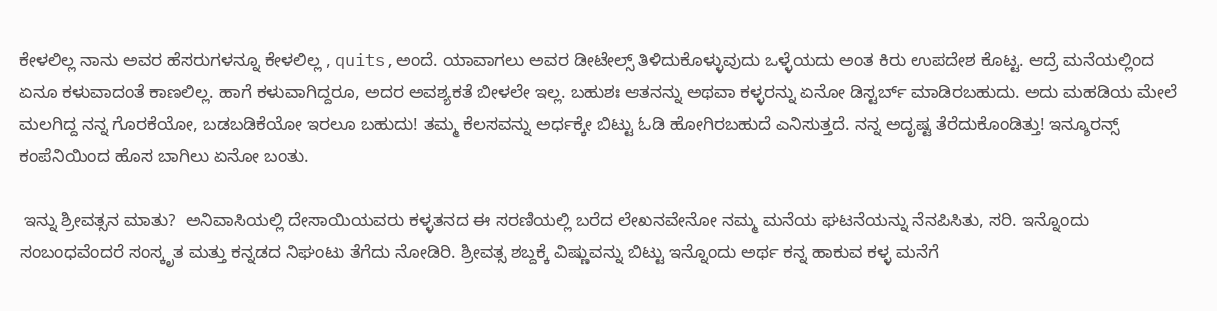ಕೇಳಲಿಲ್ಲ ನಾನು ಅವರ ಹೆಸರುಗಳನ್ನೂ ಕೇಳಲಿಲ್ಲ , quits,ಅಂದೆ. ಯಾವಾಗಲು ಅವರ ಡೀಟೇಲ್ಸ್ ತಿಳಿದುಕೊಳ್ಳುವುದು ಒಳ್ಳೆಯದು ಅಂತ ಕಿರು ಉಪದೇಶ ಕೊಟ್ಟ. ಆದ್ರೆ ಮನೆಯಲ್ಲಿಂದ ಏನೂ ಕಳುವಾದಂತೆ ಕಾಣಲಿಲ್ಲ. ಹಾಗೆ ಕಳುವಾಗಿದ್ದರೂ, ಅದರ ಅವಶ್ಯಕತೆ ಬೀಳಲೇ ಇಲ್ಲ. ಬಹುಶಃ ಆತನನ್ನು ಅಥವಾ ಕಳ್ಳರನ್ನು ಏನೋ ಡಿಸ್ಟರ್ಬ್ ಮಾಡಿರಬಹುದು. ಅದು ಮಹಡಿಯ ಮೇಲೆ ಮಲಗಿದ್ದ ನನ್ನ ಗೊರಕೆಯೋ, ಬಡಬಡಿಕೆಯೋ ಇರಲೂ ಬಹುದು! ತಮ್ಮ ಕೆಲಸವನ್ನು ಅರ್ಧಕ್ಕೇ ಬಿಟ್ಟು ಓಡಿ ಹೋಗಿರಬಹುದೆ ಎನಿಸುತ್ತದೆ. ನನ್ನ ಅದೃಷ್ಟ ತೆರೆದುಕೊಂಡಿತ್ತು! ಇನ್ಶೂರನ್ಸ್ ಕಂಪೆನಿಯಿಂದ ಹೊಸ ಬಾಗಿಲು ಏನೋ ಬಂತು.

 ಇನ್ನು ಶ್ರೀವತ್ಸನ ಮಾತು?  ಅನಿವಾಸಿಯಲ್ಲಿ ದೇಸಾಯಿಯವರು ಕಳ್ಳತನದ ಈ ಸರಣಿಯಲ್ಲಿ ಬರೆದ ಲೇಖನವೇನೋ ನಮ್ಮ ಮನೆಯ ಘಟನೆಯನ್ನು ನೆನಪಿಸಿತು, ಸರಿ. ಇನ್ನೊಂದು  ಸಂಬಂಧವೆಂದರೆ ಸಂಸ್ಕೃತ ಮತ್ತು ಕನ್ನಡದ ನಿಘಂಟು ತೆಗೆದು ನೋಡಿರಿ. ಶ್ರೀವತ್ಸ ಶಬ್ದಕ್ಕೆ ವಿಷ್ಣುವನ್ನು ಬಿಟ್ಟು ಇನ್ನೊಂದು ಅರ್ಥ ಕನ್ನ ಹಾಕುವ ಕಳ್ಳ ಮನೆಗೆ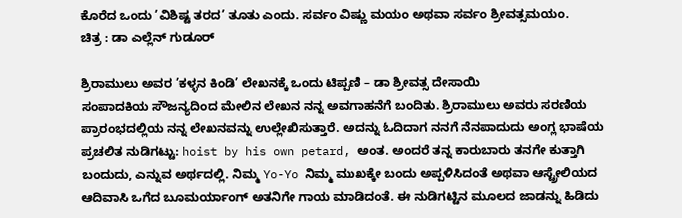ಕೊರೆದ ಒಂದು ’ವಿಶಿಷ್ಟ ತರದ’ ತೂತು ಎಂದು. ಸರ್ವಂ ವಿಷ್ಣು ಮಯಂ ಅಥವಾ ಸರ್ವಂ ಶ್ರೀವತ್ಸಮಯಂ.
ಚಿತ್ರ : ಡಾ ಎಲ್ಲೆನ್ ಗುಡೂರ್

ಶ್ರಿರಾಮುಲು ಅವರ ’ಕಳ್ಳನ ಕಿಂಡಿ’ ಲೇಖನಕ್ಕೆ ಒಂದು ಟಿಪ್ಪಣಿ – ಡಾ ಶ್ರೀವತ್ಸ ದೇಸಾಯಿ
ಸಂಪಾದಕಿಯ ಸೌಜನ್ಯದಿಂದ ಮೇಲಿನ ಲೇಖನ ನನ್ನ ಅವಗಾಹನೆಗೆ ಬಂದಿತು. ಶ್ರಿರಾಮುಲು ಅವರು ಸರಣಿಯ ಪ್ರಾರಂಭದಲ್ಲಿಯ ನನ್ನ ಲೇಖನವನ್ನು ಉಲ್ಲೇಖಿಸುತ್ತಾರೆ. ಅದನ್ನು ಓದಿದಾಗ ನನಗೆ ನೆನಪಾದುದು ಅಂಗ್ಲ ಭಾಷೆಯ ಪ್ರಚಲಿತ ನುಡಿಗಟ್ಟು: hoist by his own petard, ಅಂತ. ಅಂದರೆ ತನ್ನ ಕಾರುಬಾರು ತನಗೇ ಕುತ್ತಾಗಿ ಬಂದುದು, ಎನ್ನುವ ಅರ್ಥದಲ್ಲಿ. ನಿಮ್ಮ Yo-Yo ನಿಮ್ಮ ಮುಖಕ್ಕೇ ಬಂದು ಅಪ್ಪಳಿಸಿದಂತೆ ಅಥವಾ ಆಸ್ಟ್ರೇಲಿಯದ ಆದಿವಾಸಿ ಒಗೆದ ಬೂಮರ್ಯಾಂಗ್ ಅತನಿಗೇ ಗಾಯ ಮಾಡಿದಂತೆ. ಈ ನುಡಿಗಟ್ಟಿನ ಮೂಲದ ಜಾಡನ್ನು ಹಿಡಿದು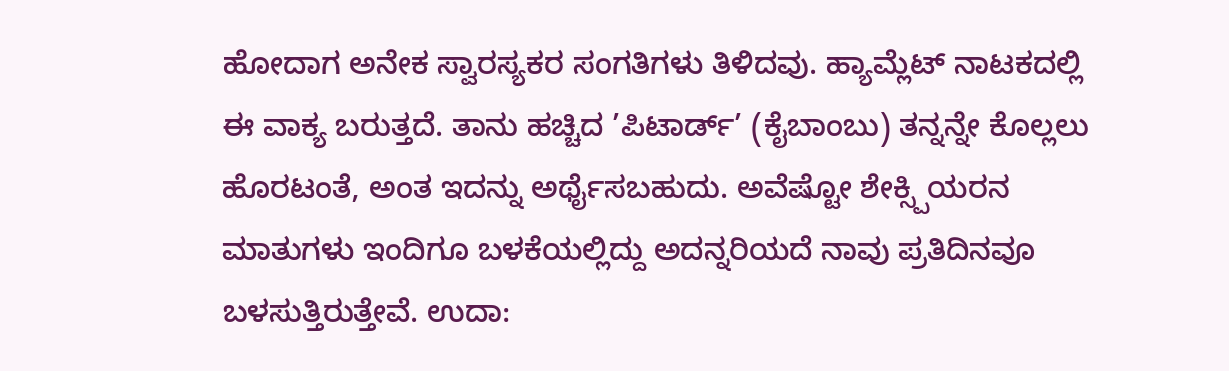ಹೋದಾಗ ಅನೇಕ ಸ್ವಾರಸ್ಯಕರ ಸಂಗತಿಗಳು ತಿಳಿದವು. ಹ್ಯಾಮ್ಲೆಟ್ ನಾಟಕದಲ್ಲಿ ಈ ವಾಕ್ಯ ಬರುತ್ತದೆ. ತಾನು ಹಚ್ಚಿದ ’ಪಿಟಾರ್ಡ್’ (ಕೈಬಾಂಬು) ತನ್ನನ್ನೇ ಕೊಲ್ಲಲು ಹೊರಟಂತೆ, ಅಂತ ಇದನ್ನು ಅರ್ಥೈಸಬಹುದು. ಅವೆಷ್ಟೋ ಶೇಕ್ಸ್ಪಿಯರನ ಮಾತುಗಳು ಇಂದಿಗೂ ಬಳಕೆಯಲ್ಲಿದ್ದು ಅದನ್ನರಿಯದೆ ನಾವು ಪ್ರತಿದಿನವೂ ಬಳಸುತ್ತಿರುತ್ತೇವೆ. ಉದಾ: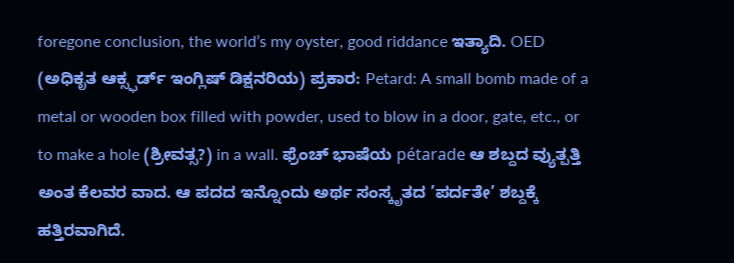foregone conclusion, the world’s my oyster, good riddance ಇತ್ಯಾದಿ. OED (ಅಧಿಕೃತ ಆಕ್ಸ್ಫರ್ಡ್ ಇಂಗ್ಲಿಷ್ ಡಿಕ್ಷನರಿಯ) ಪ್ರಕಾರ: Petard: A small bomb made of a metal or wooden box filled with powder, used to blow in a door, gate, etc., or to make a hole (ಶ್ರೀವತ್ಸ?) in a wall. ಫ್ರೆಂಚ್ ಭಾಷೆಯ pétarade ಆ ಶಬ್ದದ ವ್ಯುತ್ಪತ್ತಿ ಅಂತ ಕೆಲವರ ವಾದ. ಆ ಪದದ ಇನ್ನೊಂದು ಅರ್ಥ ಸಂಸ್ಕೃತದ ’ಪರ್ದತೇ’ ಶಬ್ದಕ್ಕೆ ಹತ್ತಿರವಾಗಿದೆ.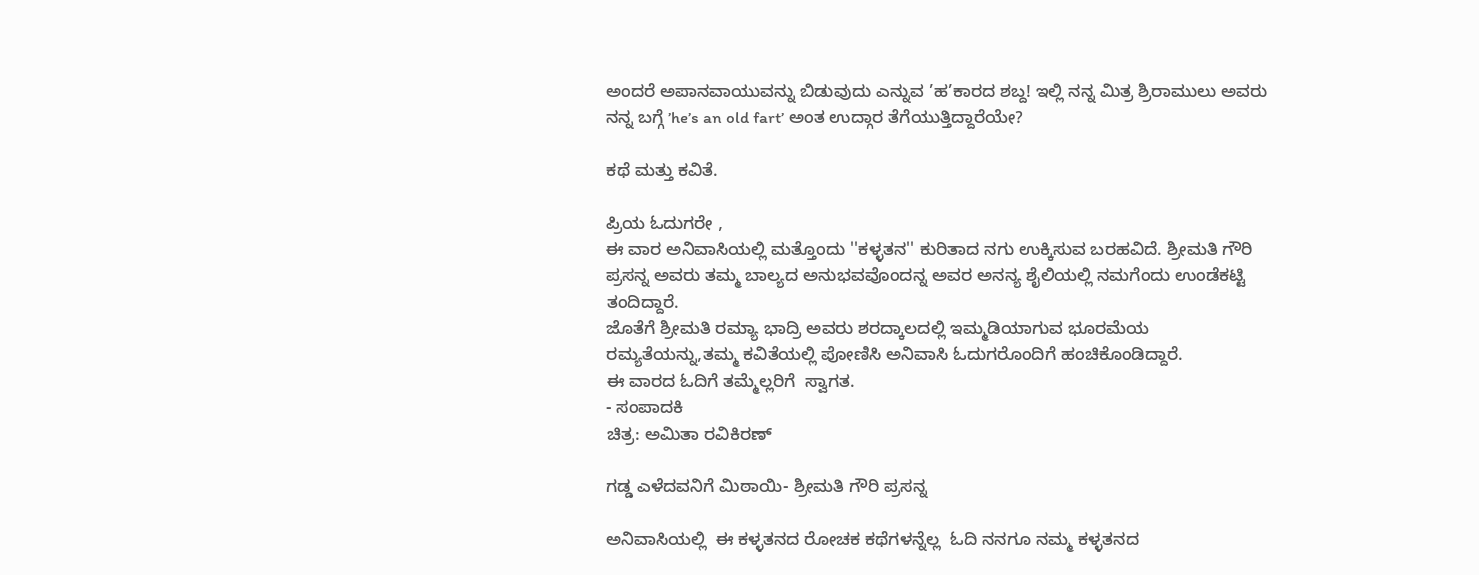ಅಂದರೆ ಅಪಾನವಾಯುವನ್ನು ಬಿಡುವುದು ಎನ್ನುವ ’ಹ’ಕಾರದ ಶಬ್ದ! ಇಲ್ಲಿ ನನ್ನ ಮಿತ್ರ ಶ್ರಿರಾಮುಲು ಅವರು ನನ್ನ ಬಗ್ಗೆ ’he’s an old fart’ ಅಂತ ಉದ್ಗಾರ ತೆಗೆಯುತ್ತಿದ್ದಾರೆಯೇ?

ಕಥೆ ಮತ್ತು ಕವಿತೆ.

ಪ್ರಿಯ ಓದುಗರೇ ,
ಈ ವಾರ ಅನಿವಾಸಿಯಲ್ಲಿ ಮತ್ತೊಂದು ''ಕಳ್ಳತನ'' ಕುರಿತಾದ ನಗು ಉಕ್ಕಿಸುವ ಬರಹವಿದೆ. ಶ್ರೀಮತಿ ಗೌರಿ ಪ್ರಸನ್ನ ಅವರು ತಮ್ಮ ಬಾಲ್ಯದ ಅನುಭವವೊಂದನ್ನ ಅವರ ಅನನ್ಯ ಶೈಲಿಯಲ್ಲಿ ನಮಗೆಂದು ಉಂಡೆಕಟ್ಟಿ ತಂದಿದ್ದಾರೆ.
ಜೊತೆಗೆ ಶ್ರೀಮತಿ ರಮ್ಯಾ ಭಾದ್ರಿ ಅವರು ಶರದ್ಕಾಲದಲ್ಲಿ ಇಮ್ಮಡಿಯಾಗುವ ಭೂರಮೆಯ ರಮ್ಯತೆಯನ್ನು,ತಮ್ಮ ಕವಿತೆಯಲ್ಲಿ ಪೋಣಿಸಿ ಅನಿವಾಸಿ ಓದುಗರೊಂದಿಗೆ ಹಂಚಿಕೊಂಡಿದ್ದಾರೆ.
ಈ ವಾರದ ಓದಿಗೆ ತಮ್ಮೆಲ್ಲರಿಗೆ  ಸ್ವಾಗತ.
- ಸಂಪಾದಕಿ
ಚಿತ್ರ: ಅಮಿತಾ ರವಿಕಿರಣ್

ಗಡ್ಡ ಎಳೆದವನಿಗೆ ಮಿಠಾಯಿ- ಶ್ರೀಮತಿ ಗೌರಿ ಪ್ರಸನ್ನ

ಅನಿವಾಸಿಯಲ್ಲಿ  ಈ ಕಳ್ಳತನದ ರೋಚಕ ಕಥೆಗಳನ್ನೆಲ್ಲ  ಓದಿ ನನಗೂ ನಮ್ಮ ಕಳ್ಳತನದ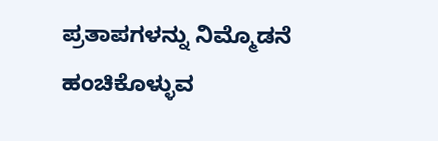ಪ್ರತಾಪಗಳನ್ನು ನಿಮ್ಮೊಡನೆ ಹಂಚಿಕೊಳ್ಳುವ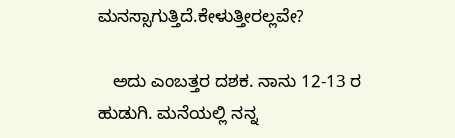ಮನಸ್ಸಾಗುತ್ತಿದೆ.ಕೇಳುತ್ತೀರಲ್ಲವೇ?

   ಅದು ಎಂಬತ್ತರ ದಶಕ. ನಾನು 12-13 ರ ಹುಡುಗಿ. ಮನೆಯಲ್ಲಿ ನನ್ನ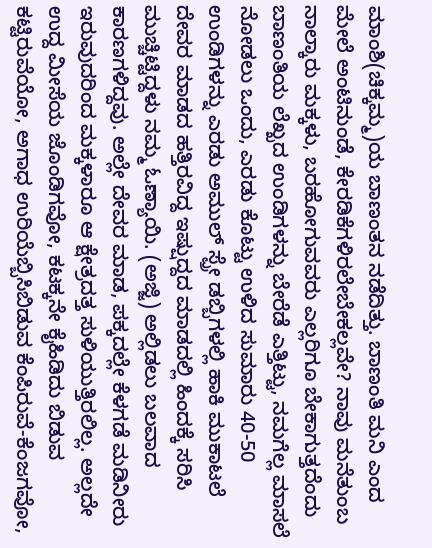ಮಾಂಶಿ(ಚಿಕ್ಕಮ್ಮ)ಯ ಬಾಣಂತನ ನಡೆದಿತ್ತು. ಬಾಣಂತಿ ಮನಿ ಎಂದ ಮೇಲೆ ಅಂಟಿನುಂಡೆ, ಕೇರಡಿಕೆಗಳಿರಲೇಬೇಕಲ್ಲವೇ? ನಾವು ಮನೆತುಂಬ ನಾಲ್ಕಾರು ಮಕ್ಕಳು, ಬರಹೋಗುವವರು ಎಲ್ಲರಿಗೂ ಬೇಕಾಗುತ್ತದೆಂದು ಬಾಣಂತಿಯ ಲೆಖ್ಖದ ಉಂಡಿಗಳನ್ನು ಬೇರೆಡೆ ಎತ್ತಿಟ್ಟು, ನಮಗೆಲ್ಲ ಮಾಸಲೆ ನೋಡಲು ಒಂದು, ಎರಡು ಕೊಟ್ಟು ಉಳಿದ ಸುಮಾರು 40-50 ಉಂಡಿಗಳನ್ನು ಎರಡು ಅಮುಲ್ ಸ್ಪ್ರೇ ಡಬ್ಬಿಗಳಲ್ಲಿ ಹಾಕಿ ಮುಕಾಟಲೆ ದೇವರ ಮಾಡದ ಹತ್ತಿರವಿದ್ದ ಇಷ್ಷುದ್ದದ ಮಾಡದಲ್ಲಿ ಹಿಂದಕ್ಕೆ ಸರಿಸಿ ಮುಚ್ಚಿಟ್ಟಿದ್ದಳು ನಮ್ಮ ಓಣ್ಯಾಯಿ. (ಅಜ್ಜಿ) ಅಲ್ಲಿಡಲು ಬಲವಾದ ಕಾರಣಗಳಿದ್ದವು. ಅಲ್ಲೇ ದೇವರ ಮಾಡ, ಪಕ್ಕದಲ್ಲೇ ಕೆಳಗಡೆ ಮಡಿನೀರು ಇರುವುದರಿಂದ ಮಕ್ಕಳಾರೂ ಆ ಕ್ಷೇತ್ರದತ್ತ ಸುಳಿಯುತ್ತಿರಲಿಲ್ಲ. ಅಲ್ಲದೇ ಉದ್ದ ಮೀಸೆಯ ಜೊಂಡಿಗವೋ, ಕಟಕ್ಕನೇ ಕೈಹಿಡಿದು ಬಿಡುವ ಕಟ್ಟಿರುವೆಯೋ, ಅಗಾಧ ಉರಿಯೆಬ್ಬಿಸಿಬಿಡುವ ಕೆಂಪಿರುವೆ-ಕೆಂಜಗವೋ,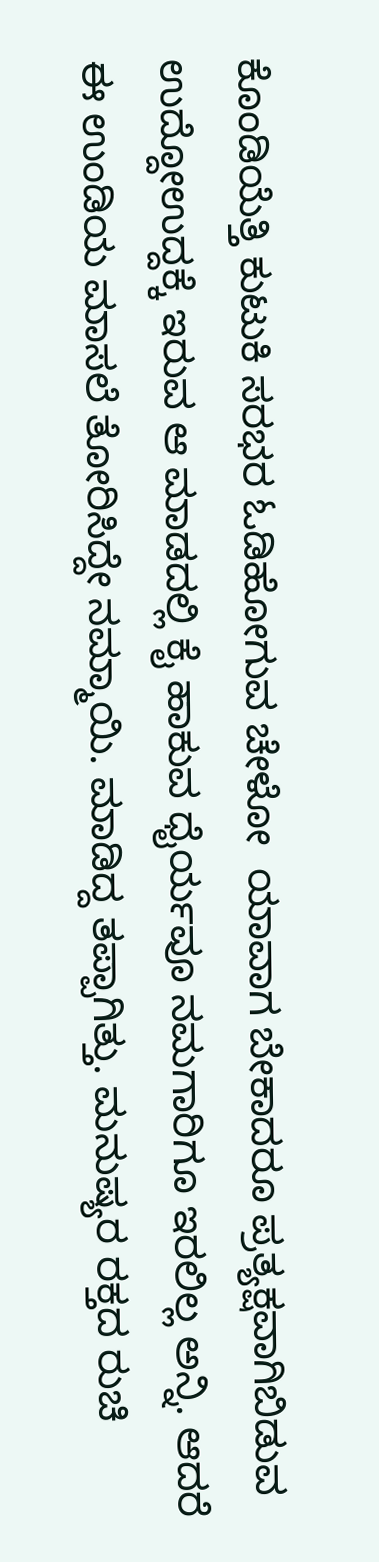ಕೊಂಡಿಯೆತ್ತಿ ಕುಟುಕಿ ಸರಭರ ಓಡಿಹೋಗುವ ಚೇಳೋ  ಯಾವಾಗ ಬೇಕಾದರೂ ಪ್ರತ್ಯಕ್ಷವಾಗಿಬಿಡುವ  ಉದ್ದೋಉದ್ದಕ್ಕೆ ಇರುವ ಆ ಮಾಡದಲ್ಲಿ ಕೈ ಹಾಕುವ ಧೈರ್ಯವೂ ನಮಗಾರಿಗೂ ಇರಲಿಲ್ಲ ಅನ್ನಿ. ಆದರೆ ಈ ಉಂಡಿಯ ಮಾಸಲೆ ತೋರಿಸಿದ್ದೇ ನಮ್ಮಾಯಿ. ಮಾಡಿದ್ದ ತಪ್ಪಾಗಿತ್ತು. ಮನುಷ್ಯರ ರಕ್ತದ ರುಚಿ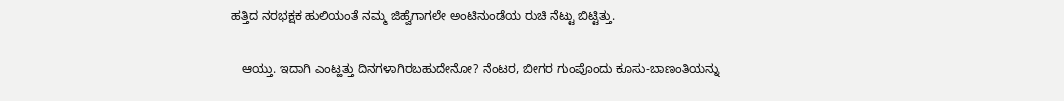ಹತ್ತಿದ ನರಭಕ್ಷಕ ಹುಲಿಯಂತೆ ನಮ್ಮ ಜಿಹ್ವೆಗಾಗಲೇ ಅಂಟಿನುಂಡೆಯ ರುಚಿ ನೆಟ್ಟು ಬಿಟ್ಟಿತ್ತು.

   ಆಯ್ತು. ಇದಾಗಿ ಎಂಟ್ಹತ್ತು ದಿನಗಳಾಗಿರಬಹುದೇನೋ? ನೆಂಟರ, ಬೀಗರ ಗುಂಪೊಂದು ಕೂಸು-ಬಾಣಂತಿಯನ್ನು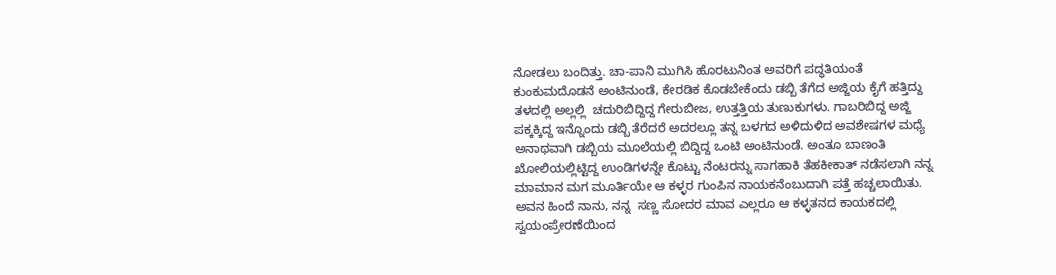ನೋಡಲು ಬಂದಿತ್ತು. ಚಾ-ಪಾನಿ ಮುಗಿಸಿ ಹೊರಟುನಿಂತ ಅವರಿಗೆ ಪದ್ಧತಿಯಂತೆ ಕುಂಕುಮದೊಡನೆ ಅಂಟಿನುಂಡೆ, ಕೇರಡಿಕ ಕೊಡಬೇಕೆಂದು ಡಬ್ಬಿ ತೆಗೆದ ಅಜ್ಜಿಯ ಕೈಗೆ ಹತ್ತಿದ್ದು ತಳದಲ್ಲಿ ಅಲ್ಲಲ್ಲಿ  ಚದುರಿಬಿದ್ದಿದ್ದ ಗೇರುಬೀಜ, ಉತ್ತತ್ತಿಯ ತುಣುಕುಗಳು. ಗಾಬರಿಬಿದ್ದ ಅಜ್ಜಿ ಪಕ್ಕಕ್ಕಿದ್ದ ಇನ್ನೊಂದು ಡಬ್ಬಿ ತೆರೆದರೆ ಅದರಲ್ಲೂ ತನ್ನ ಬಳಗದ ಅಳಿದುಳಿದ ಅವಶೇಷಗಳ ಮಧ್ಯೆ ಅನಾಥವಾಗಿ ಡಬ್ಬಿಯ ಮೂಲೆಯಲ್ಲಿ ಬಿದ್ದಿದ್ದ ಒಂಟಿ ಅಂಟಿನುಂಡೆ. ಅಂತೂ ಬಾಣಂತಿ ಖೋಲಿಯಲ್ಲಿಟ್ಟಿದ್ದ ಉಂಡಿಗಳನ್ನೇ ಕೊಟ್ಟು ನೆಂಟರನ್ನು ಸಾಗಹಾಕಿ ತೆಹಕೀಕಾತ್ ನಡೆಸಲಾಗಿ ನನ್ನ ಮಾಮಾನ ಮಗ ಮೂರ್ತಿಯೇ ಆ ಕಳ್ಳರ ಗುಂಪಿನ ನಾಯಕನೆಂಬುದಾಗಿ ಪತ್ತೆ ಹಚ್ಚಲಾಯಿತು. ಅವನ ಹಿಂದೆ ನಾನು, ನನ್ನ  ಸಣ್ಣ ಸೋದರ ಮಾವ ಎಲ್ಲರೂ ಆ ಕಳ್ಳತನದ ಕಾಯಕದಲ್ಲಿ ಸ್ವಯಂಪ್ರೇರಣೆಯಿಂದ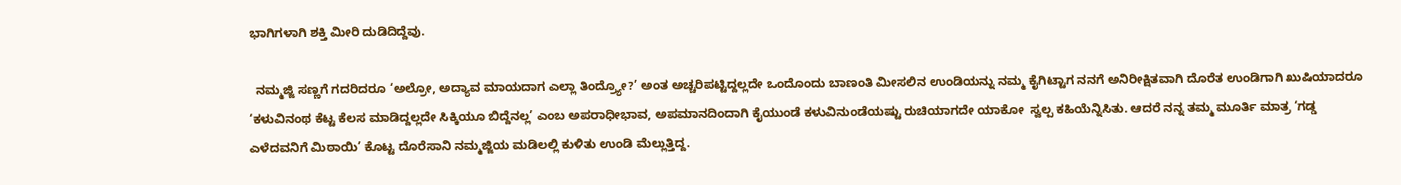ಭಾಗಿಗಳಾಗಿ ಶಕ್ತಿ ಮೀರಿ ದುಡಿದಿದ್ದೆವು.

  ನಮ್ಮಜ್ಜಿ ಸಣ್ಣಗೆ ಗದರಿದರೂ ‘ಅಲ್ರೋ, ಅದ್ಯಾವ ಮಾಯದಾಗ ಎಲ್ಲಾ ತಿಂದ್ರ್ಯೋ?’ ಅಂತ ಅಚ್ಚರಿಪಟ್ಟಿದ್ದಲ್ಲದೇ ಒಂದೊಂದು ಬಾಣಂತಿ ಮೀಸಲಿನ ಉಂಡಿಯನ್ನು ನಮ್ಮ ಕೈಗಿಟ್ಟಾಗ ನನಗೆ ಅನಿರೀಕ್ಷಿತವಾಗಿ ದೊರೆತ ಉಂಡಿಗಾಗಿ ಖುಷಿಯಾದರೂ ‘ಕಳುವಿನಂಥ ಕೆಟ್ಟ ಕೆಲಸ ಮಾಡಿದ್ದಲ್ಲದೇ ಸಿಕ್ಕಿಯೂ ಬಿದ್ದೆನಲ್ಲ’ ಎಂಬ ಅಪರಾಧೀಭಾವ, ಅಪಮಾನದಿಂದಾಗಿ ಕೈಯುಂಡೆ ಕಳುವಿನುಂಡೆಯಷ್ಟು ರುಚಿಯಾಗದೇ ಯಾಕೋ  ಸ್ವಲ್ಪ ಕಹಿಯೆನ್ನಿಸಿತು. ಆದರೆ ನನ್ನ ತಮ್ಮ ಮೂರ್ತಿ ಮಾತ್ರ ‘ಗಡ್ಡ ಎಳೆದವನಿಗೆ ಮಿಠಾಯಿ’ ಕೊಟ್ಟ ದೊರೆಸಾನಿ ನಮ್ಮಜ್ಜಿಯ ಮಡಿಲಲ್ಲಿ ಕುಳಿತು ಉಂಡಿ ಮೆಲ್ಲುತ್ತಿದ್ದ.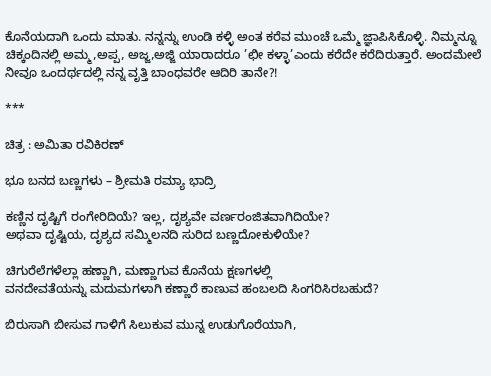ಕೊನೆಯದಾಗಿ ಒಂದು ಮಾತು. ನನ್ನನ್ನು ಉಂಡಿ ಕಳ್ಳಿ ಅಂತ ಕರೆವ ಮುಂಚೆ ಒಮ್ಮೆ ಜ್ಞಾಪಿಸಿಕೊಳ್ಳಿ. ನಿಮ್ಮನ್ನೂ ಚಿಕ್ಕಂದಿನಲ್ಲಿ ಅಮ್ಮ,ಅಪ್ಪ, ಅಜ್ಜ,ಅಜ್ಜಿ ಯಾರಾದರೂ ’ಛೀ ಕಳ್ಳಾ’ಎಂದು ಕರೆದೇ ಕರೆದಿರುತ್ತಾರೆ. ಅಂದಮೇಲೆ ನೀವೂ ಒಂದರ್ಥದಲ್ಲಿ ನನ್ನ ವೃತ್ತಿ ಬಾಂಧವರೇ ಆದಿರಿ ತಾನೇ?!

***

ಚಿತ್ರ : ಅಮಿತಾ ರವಿಕಿರಣ್

ಭೂ ಬನದ ಬಣ್ಣಗಳು – ಶ್ರೀಮತಿ ರಮ್ಯಾ ಭಾದ್ರಿ

ಕಣ್ಣಿನ ದೃಷ್ಟಿಗೆ ರಂಗೇರಿದಿಯೆ? ಇಲ್ಲ, ದೃಶ್ಯವೇ ವರ್ಣರಂಜಿತವಾಗಿದಿಯೇ?
ಅಥವಾ ದೃಷ್ಟಿಯ, ದೃಶ್ಯದ ಸಮ್ಮಿಲನದಿ ಸುರಿದ ಬಣ್ಣದೋಕುಳಿಯೇ?

ಚಿಗುರೆಲೆಗಳೆಲ್ಲಾ ಹಣ್ಣಾಗಿ, ಮಣ್ಣಾಗುವ ಕೊನೆಯ ಕ್ಷಣಗಳಲ್ಲಿ
ವನದೇವತೆಯನ್ನು ಮದುಮಗಳಾಗಿ ಕಣ್ಣಾರೆ ಕಾಣುವ ಹಂಬಲದಿ ಸಿಂಗರಿಸಿರಬಹುದೆ?

ಬಿರುಸಾಗಿ ಬೀಸುವ ಗಾಳಿಗೆ ಸಿಲುಕುವ ಮುನ್ನ ಉಡುಗೊರೆಯಾಗಿ,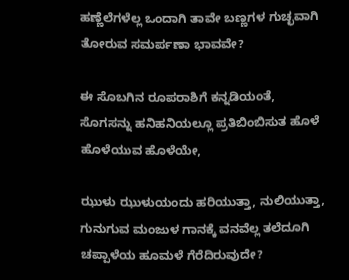ಹಣ್ಣೆಲೆಗಳೆಲ್ಲ ಒಂದಾಗಿ ತಾವೇ ಬಣ್ಣಗಳ ಗುಚ್ಛವಾಗಿ ತೋರುವ ಸಮರ್ಪಣಾ ಭಾವವೇ?

ಈ ಸೊಬಗಿನ ರೂಪರಾಶಿಗೆ ಕನ್ನಡಿಯಂತೆ,
ಸೊಗಸನ್ನು ಹನಿಹನಿಯಲ್ಲೂ ಪ್ರತಿಬಿಂಬಿಸುತ ಹೊಳೆ ಹೊಳೆಯುವ ಹೊಳೆಯೇ,

ಝುಳು ಝುಳುಯಂದು ಹರಿಯುತ್ತಾ, ನುಲಿಯುತ್ತಾ,
ಗುನುಗುವ ಮಂಜುಳ ಗಾನಕ್ಕೆ ವನವೆಲ್ಲ ತಲೆದೂಗಿ ಚಪ್ಪಾಳೆಯ ಹೂಮಳೆ ಗೆರೆದಿರುವುದೇ?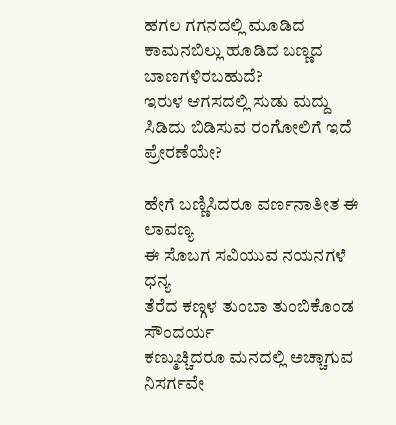ಹಗಲ ಗಗನದಲ್ಲಿ ಮೂಡಿದ ಕಾಮನಬಿಲ್ಲು ಹೂಡಿದ ಬಣ್ಣದ ಬಾಣಗಳಿರಬಹುದೆ?
ಇರುಳ ಆಗಸದಲ್ಲಿ ಸುಡು ಮದ್ದು ಸಿಡಿದು ಬಿಡಿಸುವ ರಂಗೋಲಿಗೆ ಇದೆ ಪ್ರೇರಣೆಯೇ?

ಹೇಗೆ ಬಣ್ಣಿಸಿದರೂ ವರ್ಣನಾತೀತ ಈ ಲಾವಣ್ಯ
ಈ ಸೊಬಗ ಸವಿಯುವ ನಯನಗಳೆ ಧನ್ಯ
ತೆರೆದ ಕಣ್ಗಳ ತುಂಬಾ ತುಂಬಿಕೊಂಡ ಸೌಂದರ್ಯ
ಕಣ್ಮುಚ್ಚಿದರೂ ಮನದಲ್ಲಿ ಅಚ್ಚಾಗುವ ನಿಸರ್ಗವೇ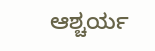ಆಶ್ಚರ್ಯ